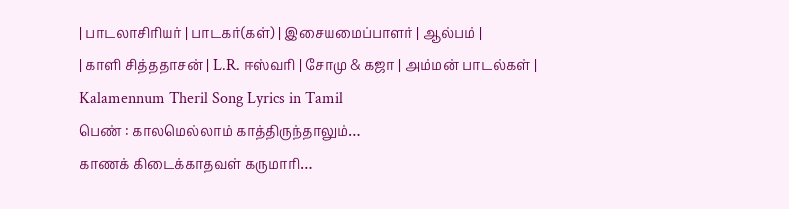| பாடலாசிரியர் | பாடகர்(கள்) | இசையமைப்பாளர் | ஆல்பம் |
| காளி சித்ததாசன் | L.R. ஈஸ்வரி | சோமு & கஜா | அம்மன் பாடல்கள் |
Kalamennum Theril Song Lyrics in Tamil
பெண் : காலமெல்லாம் காத்திருந்தாலும்…
காணக் கிடைக்காதவள் கருமாரி…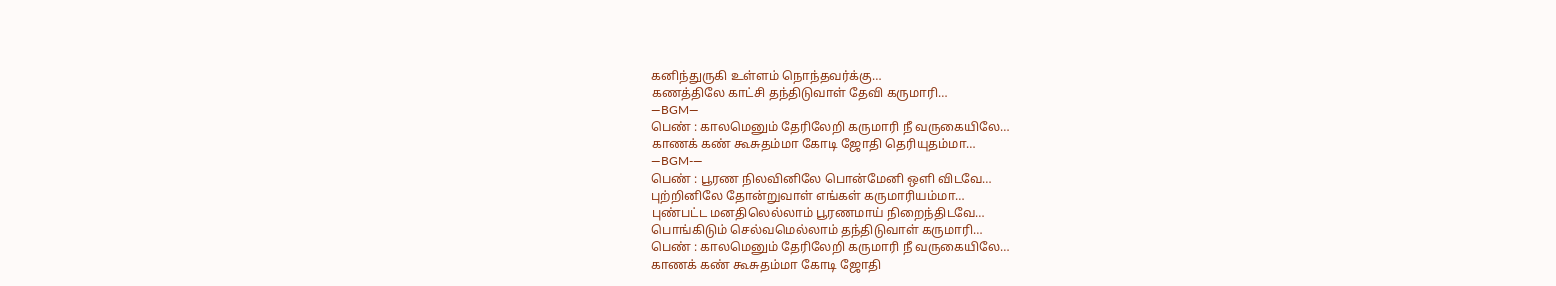கனிந்துருகி உள்ளம் நொந்தவர்க்கு…
கணத்திலே காட்சி தந்திடுவாள் தேவி கருமாரி…
—BGM—
பெண் : காலமெனும் தேரிலேறி கருமாரி நீ வருகையிலே…
காணக் கண் கூசுதம்மா கோடி ஜோதி தெரியுதம்மா…
—BGM-—
பெண் : பூரண நிலவினிலே பொன்மேனி ஒளி விடவே…
புற்றினிலே தோன்றுவாள் எங்கள் கருமாரியம்மா…
புண்பட்ட மனதிலெல்லாம் பூரணமாய் நிறைந்திடவே…
பொங்கிடும் செல்வமெல்லாம் தந்திடுவாள் கருமாரி…
பெண் : காலமெனும் தேரிலேறி கருமாரி நீ வருகையிலே…
காணக் கண் கூசுதம்மா கோடி ஜோதி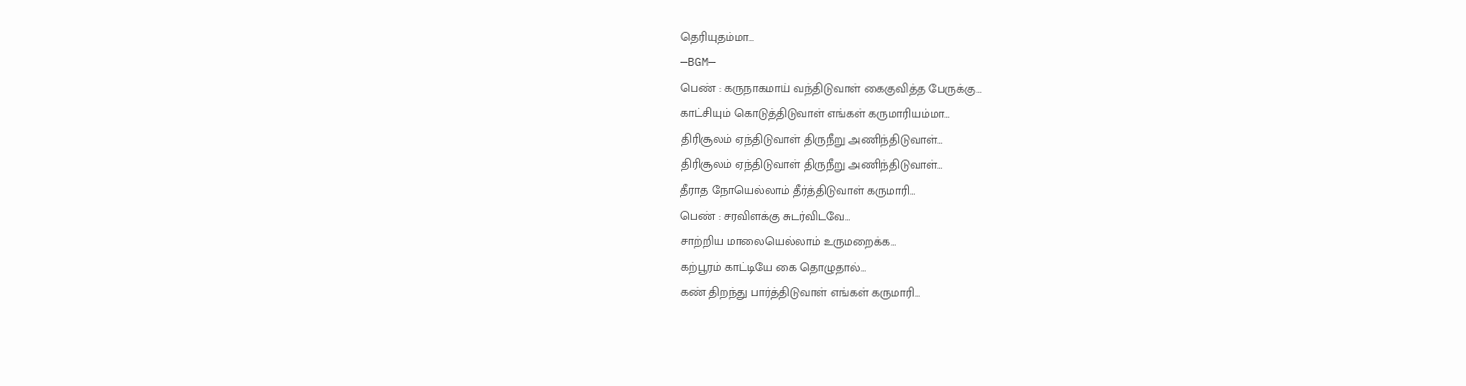தெரியுதம்மா…
—BGM—
பெண் : கருநாகமாய் வந்திடுவாள் கைகுவித்த பேருக்கு…
காட்சியும் கொடுத்திடுவாள் எங்கள் கருமாரியம்மா…
திரிசூலம் ஏந்திடுவாள் திருநீறு அணிந்திடுவாள்…
திரிசூலம் ஏந்திடுவாள் திருநீறு அணிந்திடுவாள்…
தீராத நோயெல்லாம் தீர்த்திடுவாள் கருமாரி…
பெண் : சரவிளக்கு சுடர்விடவே…
சாற்றிய மாலையெல்லாம் உருமறைக்க…
கற்பூரம் காட்டியே கை தொழுதால்…
கண் திறந்து பார்த்திடுவாள் எங்கள் கருமாரி…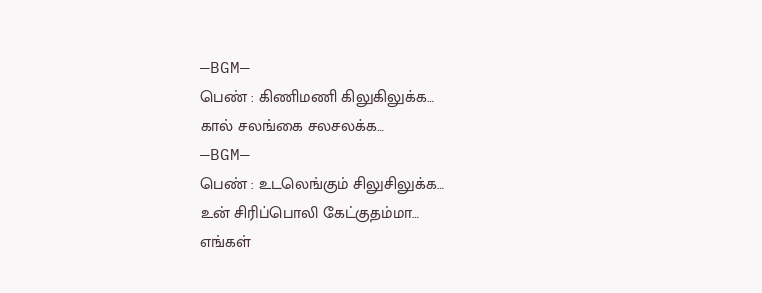—BGM—
பெண் : கிணிமணி கிலுகிலுக்க…
கால் சலங்கை சலசலக்க…
—BGM—
பெண் : உடலெங்கும் சிலுசிலுக்க…
உன் சிரிப்பொலி கேட்குதம்மா…
எங்கள்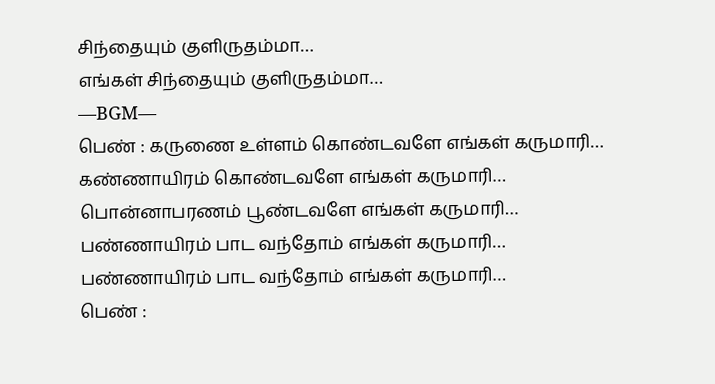சிந்தையும் குளிருதம்மா…
எங்கள் சிந்தையும் குளிருதம்மா…
—BGM—
பெண் : கருணை உள்ளம் கொண்டவளே எங்கள் கருமாரி…
கண்ணாயிரம் கொண்டவளே எங்கள் கருமாரி…
பொன்னாபரணம் பூண்டவளே எங்கள் கருமாரி…
பண்ணாயிரம் பாட வந்தோம் எங்கள் கருமாரி…
பண்ணாயிரம் பாட வந்தோம் எங்கள் கருமாரி…
பெண் :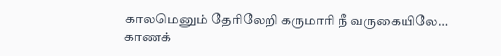காலமெனும் தேரிலேறி கருமாரி நீ வருகையிலே…
காணக்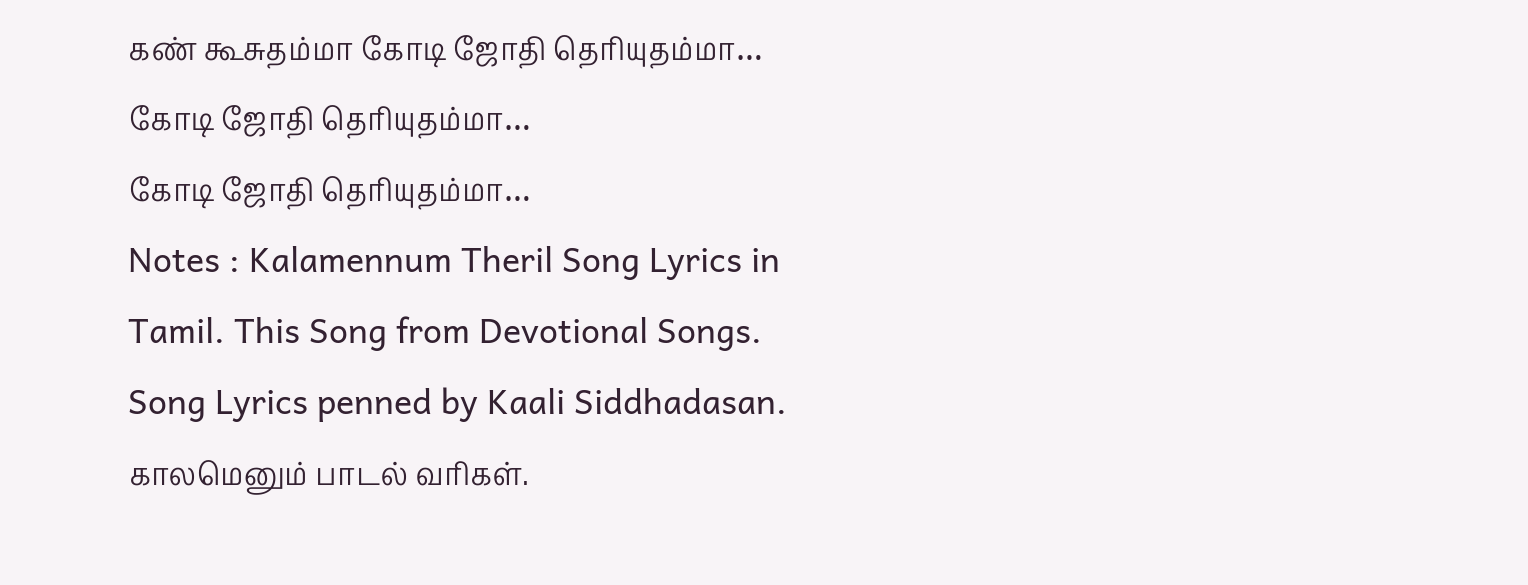கண் கூசுதம்மா கோடி ஜோதி தெரியுதம்மா…
கோடி ஜோதி தெரியுதம்மா…
கோடி ஜோதி தெரியுதம்மா…
Notes : Kalamennum Theril Song Lyrics in Tamil. This Song from Devotional Songs. Song Lyrics penned by Kaali Siddhadasan. காலமெனும் பாடல் வரிகள்.